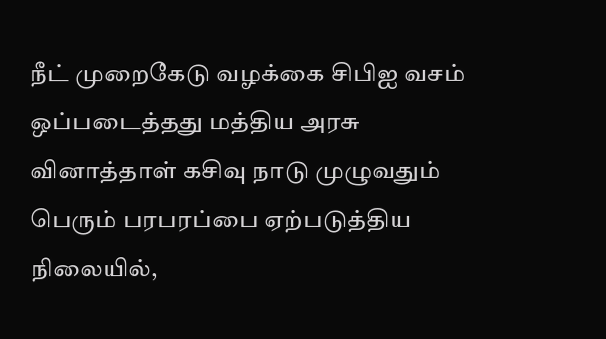நீட் முறைகேடு வழக்கை சிபிஐ வசம் ஒப்படைத்தது மத்திய அரசு
வினாத்தாள் கசிவு நாடு முழுவதும் பெரும் பரபரப்பை ஏற்படுத்திய நிலையில்,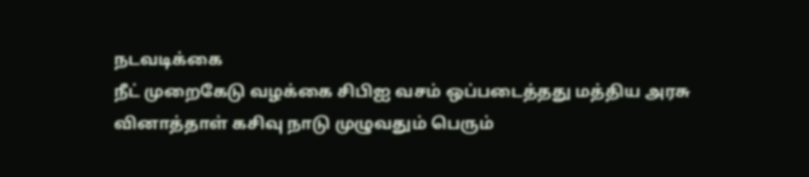நடவடிக்கை
நீட் முறைகேடு வழக்கை சிபிஐ வசம் ஒப்படைத்தது மத்திய அரசு
வினாத்தாள் கசிவு நாடு முழுவதும் பெரும்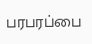பரபரப்பை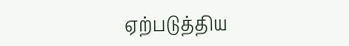ஏற்படுத்திய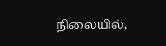நிலையில்,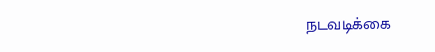நடவடிக்கை